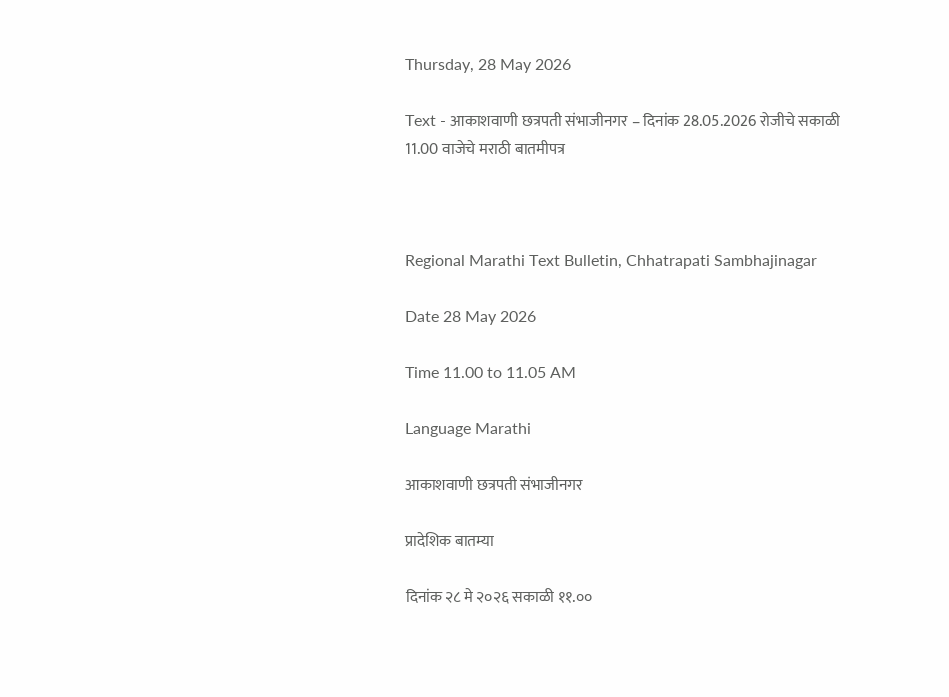Thursday, 28 May 2026

Text - आकाशवाणी छत्रपती संभाजीनगर – दिनांक 28.05.2026 रोजीचे सकाळी 11.00 वाजेचे मराठी बातमीपत्र



Regional Marathi Text Bulletin, Chhatrapati Sambhajinagar

Date 28 May 2026

Time 11.00 to 11.05 AM

Language Marathi

आकाशवाणी छत्रपती संभाजीनगर

प्रादेशिक बातम्या

दिनांक २८ मे २०२६ सकाळी ११.००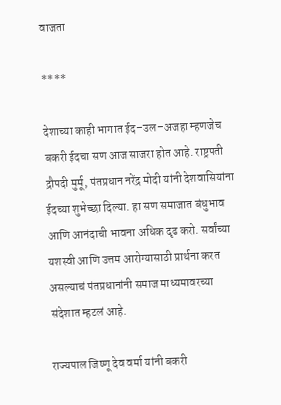वाजता

****

देशाच्या काही भागात ईद–उल–अजहा म्हणजेच बकरी ईदचा सण आज साजरा होत आहे. राष्ट्रपती द्रौपदी मुर्मू, पंतप्रधान नरेंद्र मोदी यांनी देशवासियांना ईदच्या शुभेच्छा दिल्या. हा सण समाजात बंधुभाव आणि आनंदाची भावना अधिक दृढ करो. सर्वांच्या यशस्वी आणि उत्तम आरोग्यासाठी प्रार्थना करत असल्याचं पंतप्रधानांनी समाज माध्यमावरच्या संदेशात म्हटलं आहे.

राज्यपाल जिष्णू देव वर्मा यांनी बकरी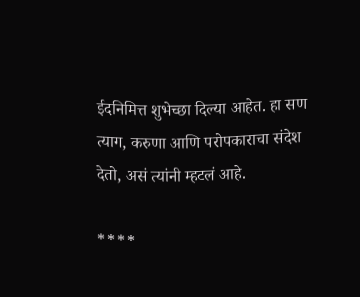ईदनिमित्त शुभेच्छा दिल्या आहेत. हा सण त्याग, करुणा आणि परोपकाराचा संदेश देतो, असं त्यांनी म्हटलं आहे.

****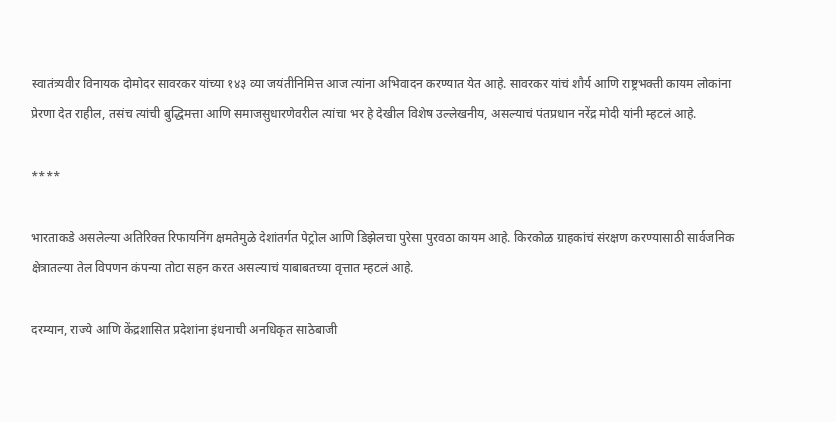स्वातंत्र्यवीर विनायक दोमोदर सावरकर यांच्या १४३ व्या जयंतीनिमित्त आज त्यांना अभिवादन करण्यात येत आहे. सावरकर यांचं शौर्य आणि राष्ट्रभक्ती कायम लोकांना प्रेरणा देत राहील, तसंच त्यांची बुद्धिमत्ता आणि समाजसुधारणेवरील त्यांचा भर हे देखील विशेष उल्लेखनीय, असल्याचं पंतप्रधान नरेंद्र मोदी यांनी म्हटलं आहे.

****

भारताकडे असलेल्या अतिरिक्त रिफायनिंग क्षमतेमुळे देशांतर्गत पेट्रोल आणि डिझेलचा पुरेसा पुरवठा कायम आहे. किरकोळ ग्राहकांचं संरक्षण करण्यासाठी सार्वजनिक क्षेत्रातल्या तेल विपणन कंपन्या तोटा सहन करत असल्याचं याबाबतच्या वृत्तात म्हटलं आहे.

दरम्यान, राज्ये आणि केंद्रशासित प्रदेशांना इंधनाची अनधिकृत साठेबाजी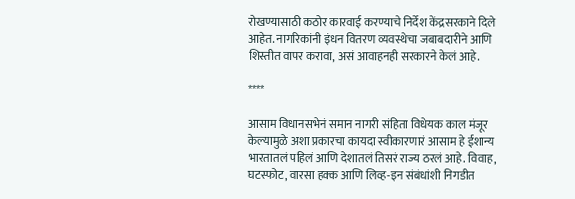रोखण्यासाठी कठोर कारवाई करण्याचे निर्देश केंद्रसरकाने दिले आहेत. नागरिकांनी इंधन वितरण व्यवस्थेचा जबाबदारीने आणि शिस्तीत वापर करावा, असं आवाहनही सरकारने केलं आहे.

****

आसाम विधानसभेनं समान नागरी संहिता विधेयक काल मंजूर केल्यामुळे अशा प्रकारचा कायदा स्वीकारणारं आसाम हे ईशान्य भारतातलं पहिलं आणि देशातलं तिसरं राज्य ठरलं आहे. विवाह, घटस्फोट, वारसा हक्क आणि लिव्ह-इन संबंधांशी निगडीत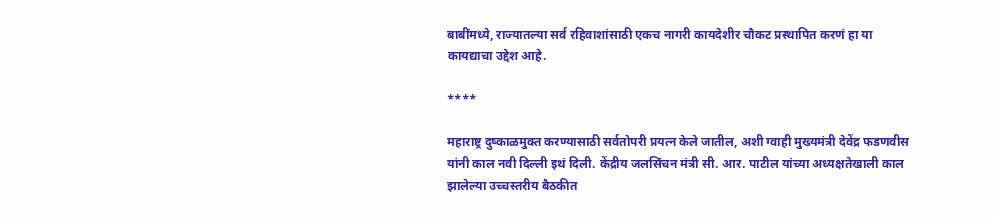बाबींमध्ये, राज्यातल्या सर्व रहिवाशांसाठी एकच नागरी कायदेशीर चौकट प्रस्थापित करणं हा या कायद्याचा उद्देश आहे.

****

महाराष्ट्र दुष्काळमुक्त करण्यासाठी सर्वतोपरी प्रयत्न केले जातील, अशी ग्वाही मुख्यमंत्री देवेंद्र फडणवीस यांनी काल नवी दिल्ली इथं दिली. केंद्रीय जलसिंचन मंत्री सी. आर. पाटील यांच्या अध्यक्षतेखाली काल झालेल्या उच्चस्तरीय बैठकीत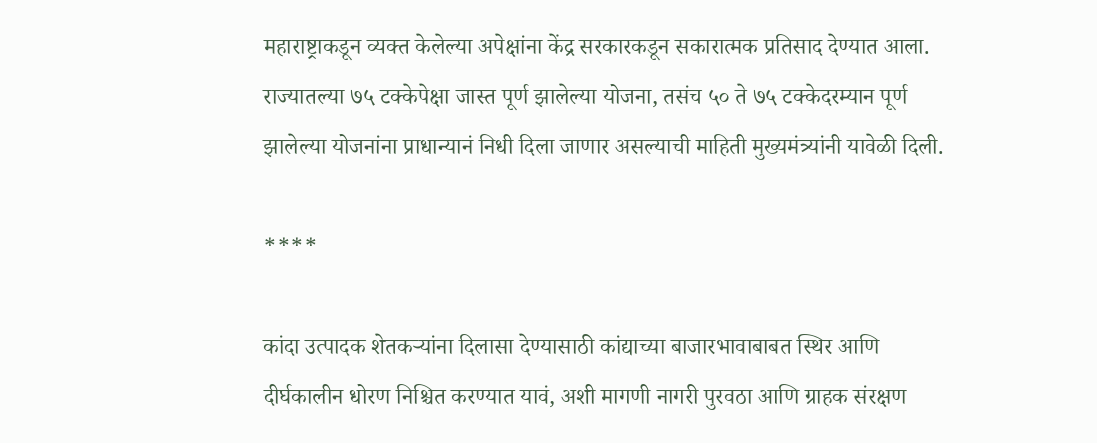महाराष्ट्राकडून व्यक्त केलेल्या अपेक्षांना केंद्र सरकारकडून सकारात्मक प्रतिसाद देण्यात आला. राज्यातल्या ७५ टक्केपेक्षा जास्त पूर्ण झालेल्या योजना, तसंच ५० ते ७५ टक्केदरम्यान पूर्ण झालेल्या योजनांना प्राधान्यानं निधी दिला जाणार असल्याची माहिती मुख्यमंत्र्यांनी यावेळी दिली.

****

कांदा उत्पादक शेतकऱ्यांना दिलासा देण्यासाठी कांद्याच्या बाजारभावाबाबत स्थिर आणि दीर्घकालीन धोरण निश्चित करण्यात यावं, अशी मागणी नागरी पुरवठा आणि ग्राहक संरक्षण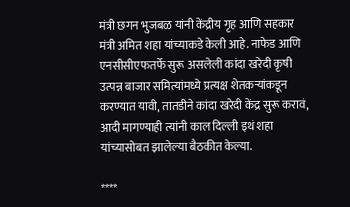मंत्री छगन भुजबळ यांनी केंद्रीय गृह आणि सहकार मंत्री अमित शहा यांच्याकडे केली आहे. नाफेड आणि एनसीसीएफतर्फे सुरू असलेली कांदा खरेदी कृषी उत्पन्न बाजार समित्यांमध्ये प्रत्यक्ष शेतकऱ्यांकडून करण्यात यावी, तातडीने कांदा खरेदी केंद्र सुरू करावं, आदी मागण्याही त्यांनी काल दिल्ली इथं शहा यांच्यासोबत झालेल्या बैठकीत केल्या.

****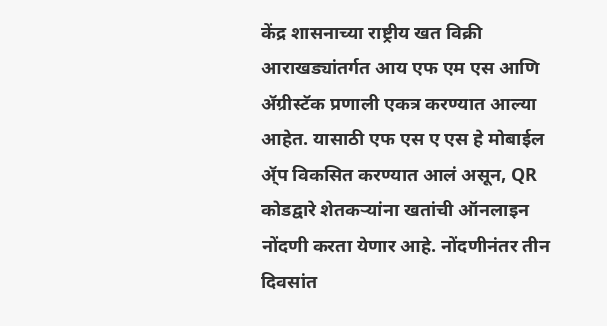केंद्र शासनाच्या राष्ट्रीय खत विक्री आराखड्यांतर्गत आय एफ एम एस आणि ॲग्रीस्टॅक प्रणाली एकत्र करण्यात आल्या आहेत. यासाठी एफ एस ए एस हे मोबाईल ॲ्प विकसित करण्यात आलं असून, QR कोडद्वारे शेतकऱ्यांना खतांची ऑनलाइन नोंदणी करता येणार आहे. नोंदणीनंतर तीन दिवसांत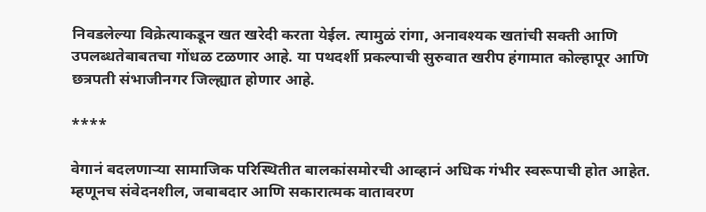निवडलेल्या विक्रेत्याकडून खत खरेदी करता येईल. त्यामुळं रांगा, अनावश्यक खतांची सक्ती आणि उपलब्धतेबाबतचा गोंधळ टळणार आहे. या पथदर्शी प्रकल्पाची सुरुवात खरीप हंगामात कोल्हापूर आणि छत्रपती संभाजीनगर जिल्ह्यात होणार आहे.

****

वेगानं बदलणाऱ्या सामाजिक परिस्थितीत बालकांसमोरची आव्हानं अधिक गंभीर स्वरूपाची होत आहेत. म्हणूनच संवेदनशील, जबाबदार आणि सकारात्मक वातावरण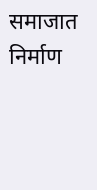समाजात निर्माण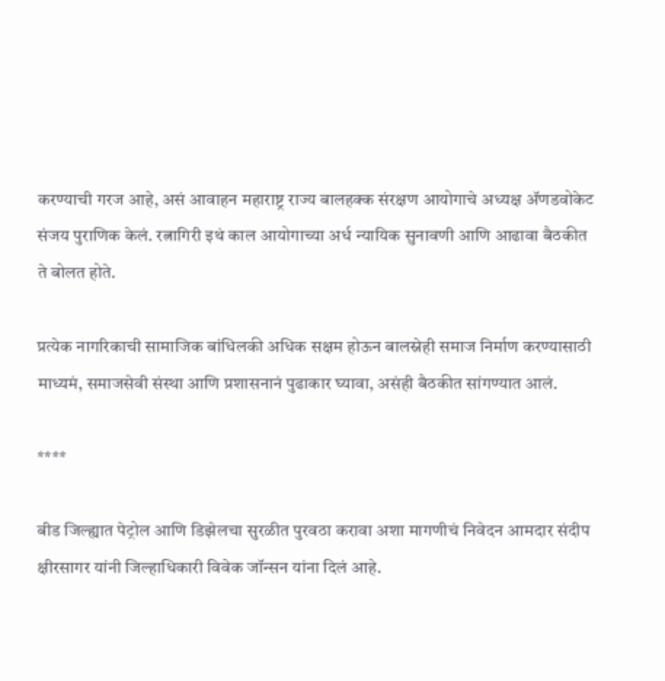करण्याची गरज आहे, असं आवाहन महाराष्ट्र राज्य बालहक्क संरक्षण आयोगाचे अध्यक्ष ॲणडवोकेट संजय पुराणिक केलं. रत्नागिरी इथं काल आयोगाच्या अर्ध न्यायिक सुनावणी आणि आढावा बैठकीत ते बोलत होते.

प्रत्येक नागरिकाची सामाजिक बांधिलकी अधिक सक्षम होऊन बालस्नेही समाज निर्माण करण्यासाठी माध्यमं, समाजसेवी संस्था आणि प्रशासनानं पुढाकार घ्यावा, असंही बैठकीत सांगण्यात आलं.

****

बीड जिल्ह्यात पेट्रोल आणि डिझेलचा सुरळीत पुरवठा करावा अशा मागणीचं निवेदन आमदार संदीप क्षीरसागर यांनी जिल्हाधिकारी विवेक जॉन्सन यांना दिलं आहे.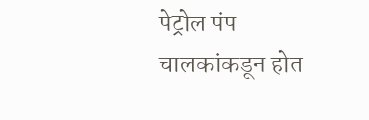पेट्रोल पंप चालकांकडून होत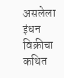असलेला इंधन विक्रीचा कथित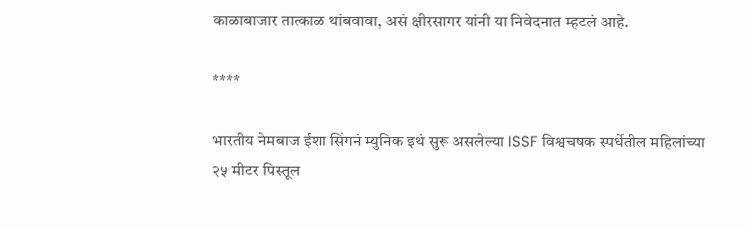काळाबाजार तात्काळ थांबवावा, असं क्षीरसागर यांनी या निवेदनात म्हटलं आहे.

****

भारतीय नेमबाज ईशा सिंगनं म्युनिक इथं सुरू असलेल्या ISSF विश्वचषक स्पर्धेतील महिलांच्या २५ मीटर पिस्तूल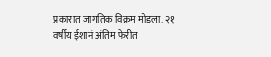प्रकारात जागतिक विक्रम मोडला. २१ वर्षीय ईशानं अंतिम फेरीत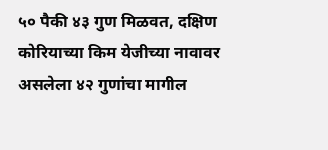५० पैकी ४३ गुण मिळवत, दक्षिण कोरियाच्या किम येजीच्या नावावर असलेला ४२ गुणांचा मागील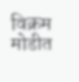विक्रम मोडीत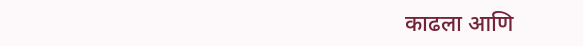काढला आणि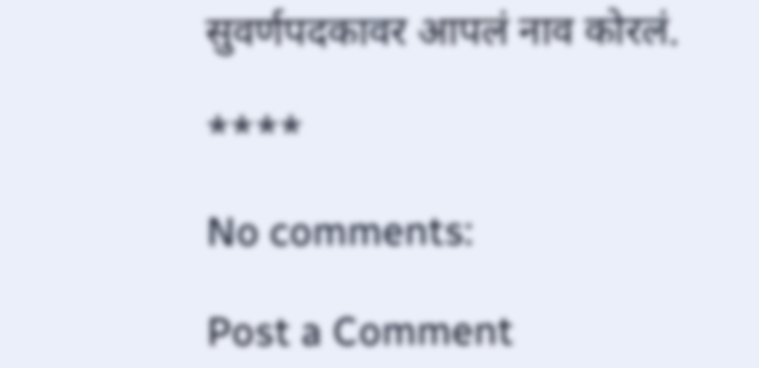सुवर्णपदकावर आपलं नाव कोरलं.

****

No comments:

Post a Comment